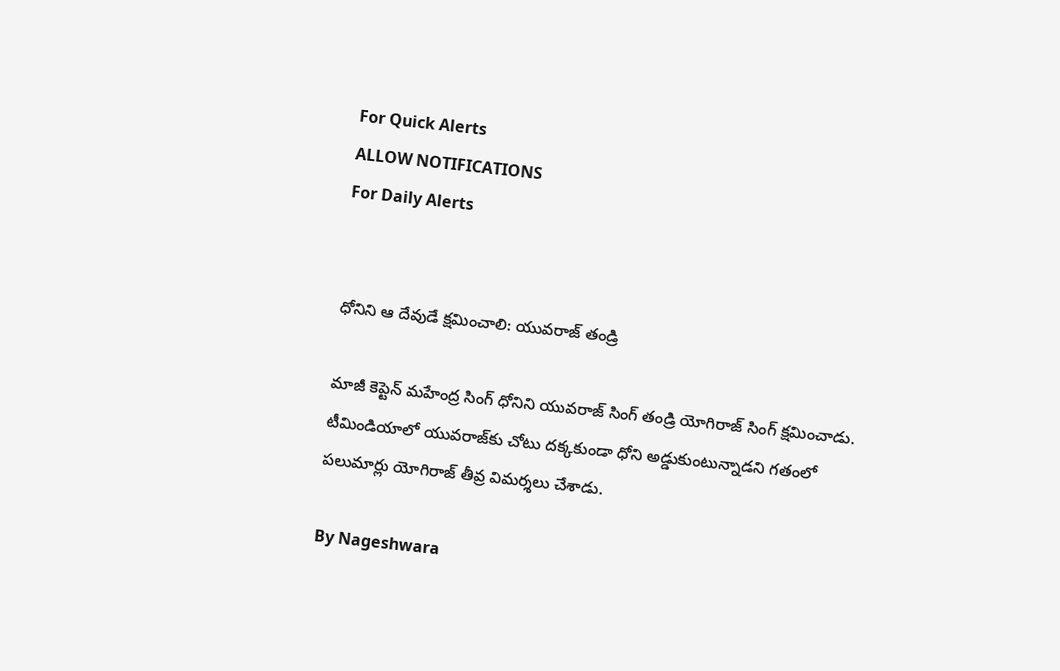For Quick Alerts
ALLOW NOTIFICATIONS
For Daily Alerts


ధోనిని ఆ దేవుడే క్షమించాలి: యువరాజ్ తండ్రి

మాజీ కెప్టెన్ మహేంద్ర సింగ్ ధోనిని యువరాజ్ సింగ్ తండ్రి యోగిరాజ్ సింగ్ క్షమించాడు. టీమిండియాలో యువరాజ్‌కు చోటు దక్కకుండా ధోని అడ్డుకుంటున్నాడని గతంలో పలుమార్లు యోగిరాజ్ తీవ్ర విమర్శలు చేశాడు.

By Nageshwara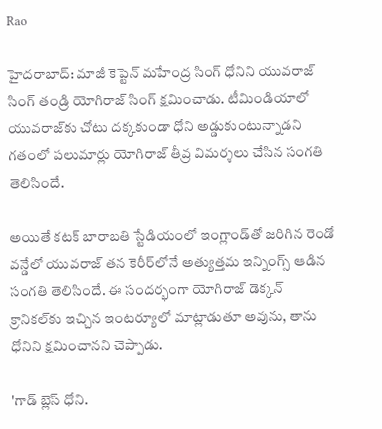Rao

హైదరాబాద్: మాజీ కెప్టెన్ మహేంద్ర సింగ్ ధోనిని యువరాజ్ సింగ్ తండ్రి యోగిరాజ్ సింగ్ క్షమించాడు. టీమిండియాలో యువరాజ్‌కు చోటు దక్కకుండా ధోని అడ్డుకుంటున్నాడని గతంలో పలుమార్లు యోగిరాజ్ తీవ్ర విమర్శలు చేసిన సంగతి తెలిసిందే.

అయితే కటక్ బారాబతి స్టేడియంలో ఇంగ్లాండ్‌తో జరిగిన రెండో వన్డేలో యువరాజ్ తన కెరీర్‌లోనే అత్యుత్తమ ఇన్నింగ్స్ ఆడిన సంగతి తెలిసిందే. ఈ సందర్భంగా యోగిరాజ్ డెక్కన్ క్రానికల్‌కు ఇచ్చిన ఇంటర్యూలో మాట్లాడుతూ అవును, తాను ధోనిని క్షమించానని చెప్పాడు.

'గాడ్ బ్లెస్ ధోని.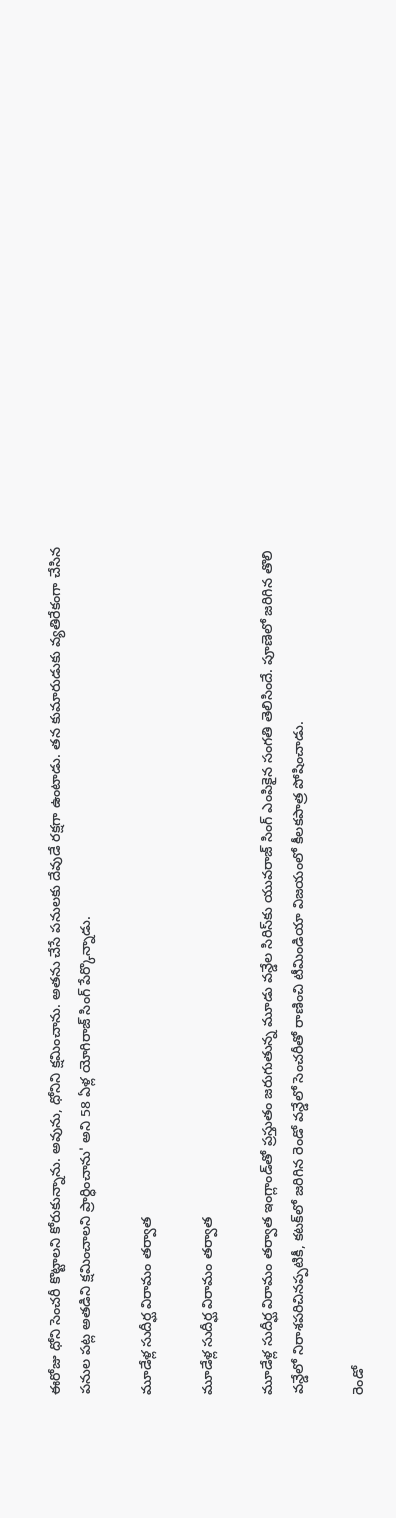ఈరోజు ధోని సెంచరీ కొట్టాలని కోరుకున్నాను. అవును, ధోనిని క్షమించాను. అతను చేసే పనులకు దేవుడే రక్షగా ఉంటాడు. తన కుమారుడుకు వ్యతిరేకంగా చేసిన పనుల పట్ల అతడిని క్షమించాలని ప్రార్ధించాను' అని 58 ఏళ్ల యోగిరాజ్ సింగ్ పేర్కొన్నాడు.

మూడేళ్ల సుదీర్ఘ విరామం తర్వాత

మూడేళ్ల సుదీర్ఘ విరామం తర్వాత

మూడేళ్ల సుదీర్ఘ విరామం తర్వాత ఇంగ్లాండ్‌తో ప్రస్తుతం జరుగుతున్న మూడు వన్డేల సిరిస్‌కు యువరాజ్ సింగ్ ఎంపికైన సంగతి తెలిసిందే. పూణెలో జరిగిన తొలి వన్డేలో నిరాశపరిచినప్పటికీ, కటక్‌లో జరిగిన రెండో వన్డేలో సెంచరీతో రాణించి టీమిండియా విజయంలో కీలకపాత్ర పోషించాడు.

రెండో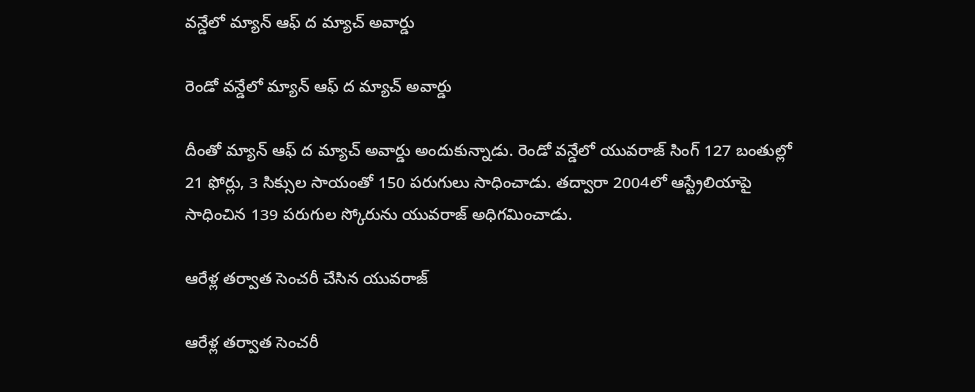వన్డేలో మ్యాన్ ఆఫ్ ద మ్యాచ్ అవార్డు

రెండో వన్డేలో మ్యాన్ ఆఫ్ ద మ్యాచ్ అవార్డు

దీంతో మ్యాన్ ఆఫ్ ద మ్యాచ్ అవార్డు అందుకున్నాడు. రెండో వన్డేలో యువరాజ్ సింగ్ 127 బంతుల్లో 21 ఫోర్లు, 3 సిక్సుల సాయంతో 150 పరుగులు సాధించాడు. తద్వారా 2004లో ఆస్ట్రేలియాపై సాధించిన 139 పరుగుల స్కోరును యువరాజ్ అధిగమించాడు.

ఆరేళ్ల త‌ర్వాత సెంచరీ చేసిన యువరాజ్

ఆరేళ్ల త‌ర్వాత సెంచరీ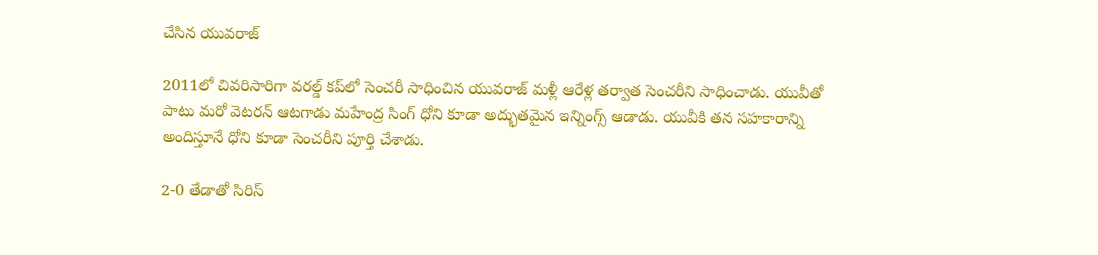చేసిన యువరాజ్

2011లో చివ‌రిసారిగా వరల్డ్ కప్‌లో సెంచ‌రీ సాధించిన యువరాజ్ మ‌ళ్లీ ఆరేళ్ల త‌ర్వాత సెంచరీని సాధించాడు. యువీతో పాటు మరో వెటరన్ ఆటగాడు మహేంద్ర సింగ్ ధోని కూడా అద్భుతమైన ఇన్నింగ్స్ ఆడాడు. యువీకి తన సహకారాన్ని అందిస్తూనే ధోని కూడా సెంచరీని పూర్తి చేశాడు.

2-0 తేడాతో సిరిస్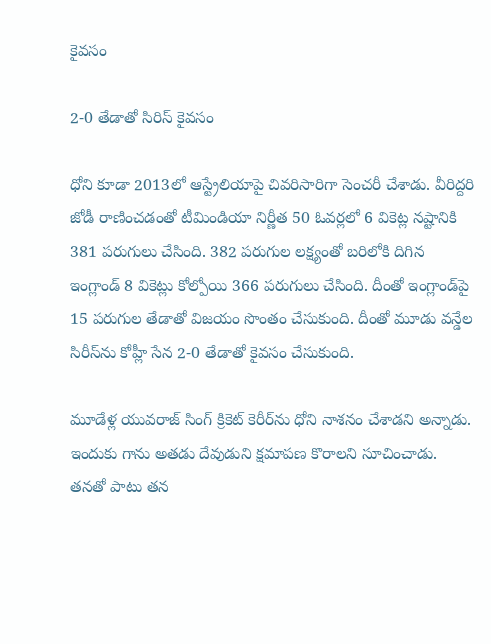కైవసం

2-0 తేడాతో సిరిస్ కైవసం

ధోని కూడా 2013లో ఆస్ట్రేలియాపై చివరిసారిగా సెంచరీ చేశాడు. వీరిద్దరి జోడీ రాణించడంతో టీమిండియా నిర్ణీత 50 ఓవర్లలో 6 వికెట్ల నష్టానికి 381 పరుగులు చేసింది. 382 పరుగుల లక్ష్యంతో బరిలోకి దిగిన ఇంగ్లాండ్ 8 వికెట్లు కోల్పోయి 366 పరుగులు చేసింది. దీంతో ఇంగ్లాండ్‌పై 15 పరుగుల తేడాతో విజయం సొంతం చేసుకుంది. దీంతో మూడు వన్డేల సిరీస్‌ను కోహ్లీ సేన 2-0 తేడాతో కైవసం చేసుకుంది.

మూడేళ్ల యువరాజ్ సింగ్ క్రికెట్ కెరీర్‌ను ధోని నాశనం చేశాడని అన్నాడు. ఇందుకు గాను అతడు దేవుడుని క్షమాపణ కొరాలని సూచించాడు. తనతో పాటు తన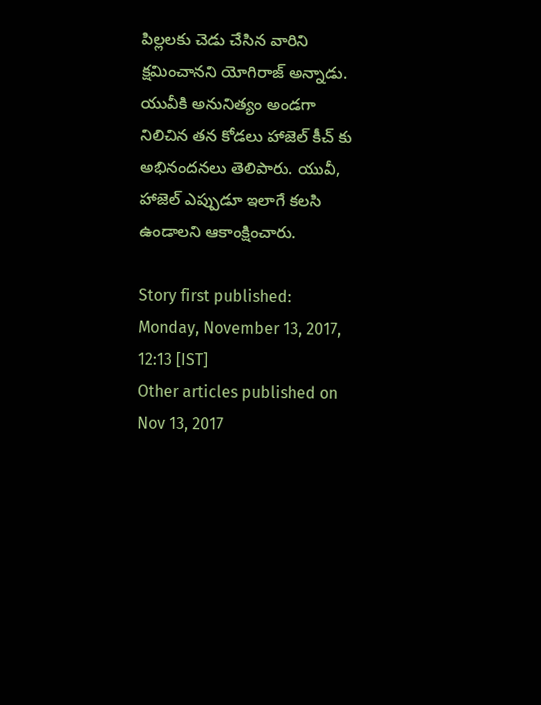పిల్లలకు చెడు చేసిన వారిని క్షమించానని యోగిరాజ్ అన్నాడు. యువీకి అనునిత్యం అండగా నిలిచిన తన కోడలు హాజెల్ కీచ్ కు అభినందనలు తెలిపారు. యువీ, హాజెల్ ఎప్పుడూ ఇలాగే కలసి ఉండాలని ఆకాంక్షించారు.

Story first published: Monday, November 13, 2017, 12:13 [IST]
Other articles published on Nov 13, 2017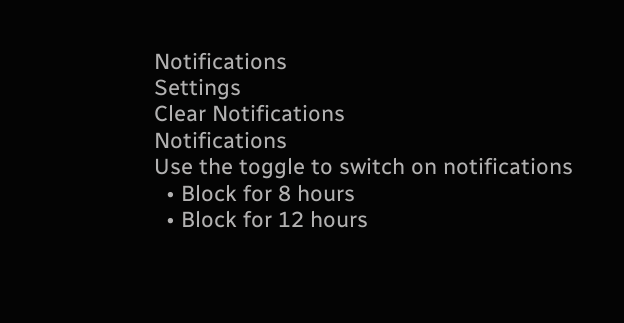Notifications
Settings
Clear Notifications
Notifications
Use the toggle to switch on notifications
  • Block for 8 hours
  • Block for 12 hours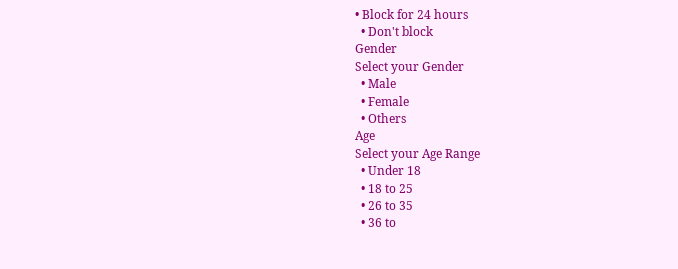• Block for 24 hours
  • Don't block
Gender
Select your Gender
  • Male
  • Female
  • Others
Age
Select your Age Range
  • Under 18
  • 18 to 25
  • 26 to 35
  • 36 to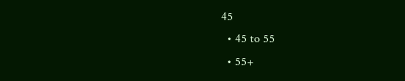45
  • 45 to 55
  • 55+